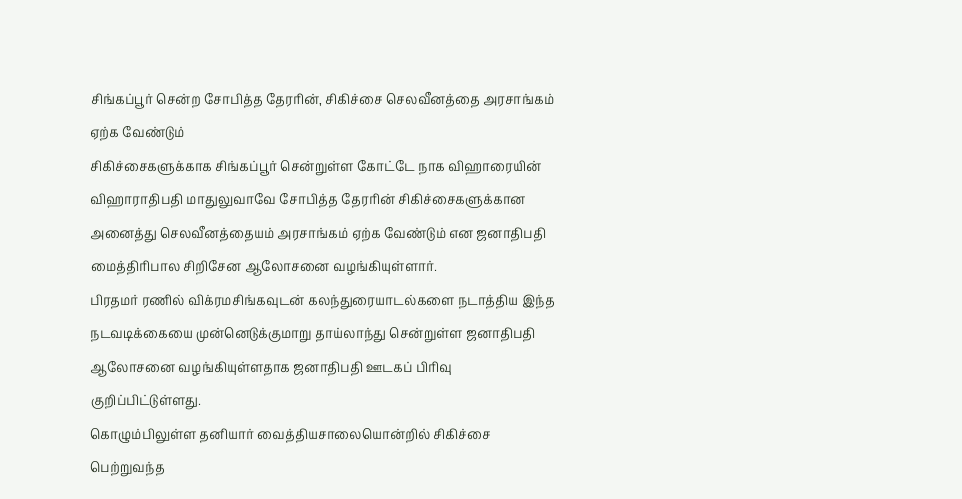சிங்கப்பூர் சென்ற சோபித்த தேரரின், சிகிச்சை செலவீனத்தை அரசாங்கம் ஏற்க வேண்டும்
சிகிச்சைகளுக்காக சிங்கப்பூர் சென்றுள்ள கோட்டே நாக விஹாரையின் விஹாராதிபதி மாதுலுவாவே சோபித்த தேரரின் சிகிச்சைகளுக்கான அனைத்து செலவீனத்தையம் அரசாங்கம் ஏற்க வேண்டும் என ஜனாதிபதி மைத்திரிபால சிறிசேன ஆலோசனை வழங்கியுள்ளார்.
பிரதமர் ரணில் விக்ரமசிங்கவுடன் கலந்துரையாடல்களை நடாத்திய இந்த நடவடிக்கையை முன்னெடுக்குமாறு தாய்லாந்து சென்றுள்ள ஜனாதிபதி ஆலோசனை வழங்கியுள்ளதாக ஜனாதிபதி ஊடகப் பிரிவு குறிப்பிட்டுள்ளது.
கொழும்பிலுள்ள தனியார் வைத்தியசாலையொன்றில் சிகிச்சை பெற்றுவந்த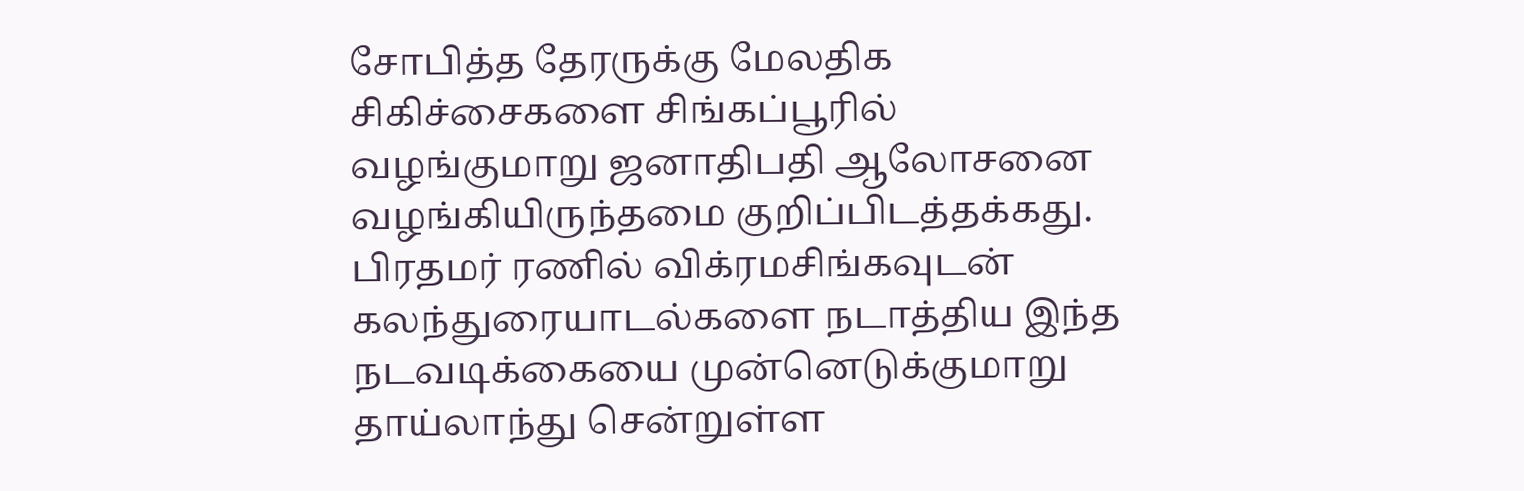சோபித்த தேரருக்கு மேலதிக சிகிச்சைகளை சிங்கப்பூரில் வழங்குமாறு ஜனாதிபதி ஆலோசனை வழங்கியிருந்தமை குறிப்பிடத்தக்கது.
பிரதமர் ரணில் விக்ரமசிங்கவுடன் கலந்துரையாடல்களை நடாத்திய இந்த நடவடிக்கையை முன்னெடுக்குமாறு தாய்லாந்து சென்றுள்ள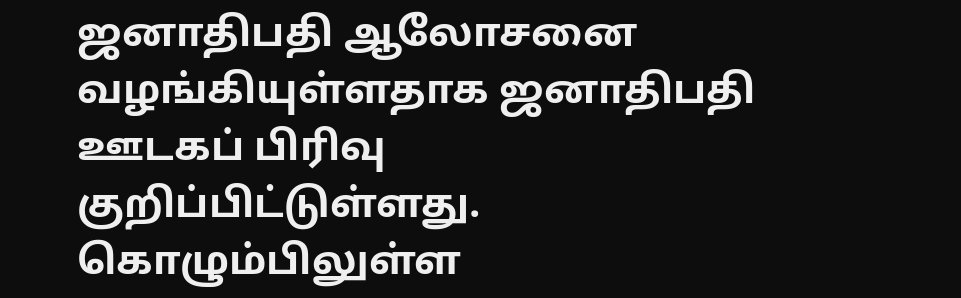ஜனாதிபதி ஆலோசனை வழங்கியுள்ளதாக ஜனாதிபதி ஊடகப் பிரிவு குறிப்பிட்டுள்ளது.
கொழும்பிலுள்ள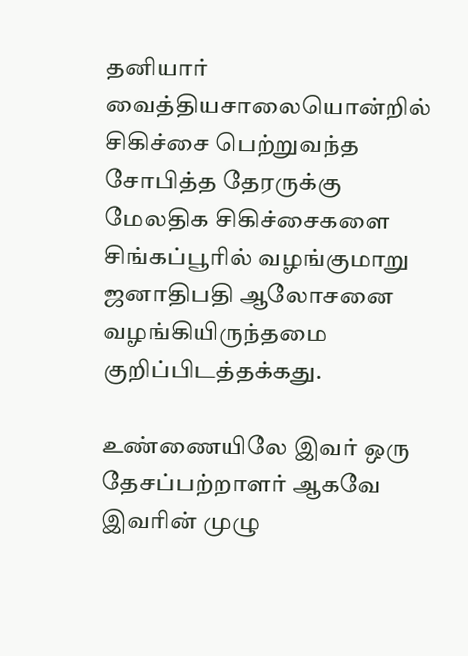தனியார் வைத்தியசாலையொன்றில் சிகிச்சை பெற்றுவந்த சோபித்த தேரருக்கு மேலதிக சிகிச்சைகளை சிங்கப்பூரில் வழங்குமாறு ஜனாதிபதி ஆலோசனை வழங்கியிருந்தமை குறிப்பிடத்தக்கது.

உண்ணையிலே இவர் ஒரு தேசப்பற்றாளர் ஆகவே இவரின் முழு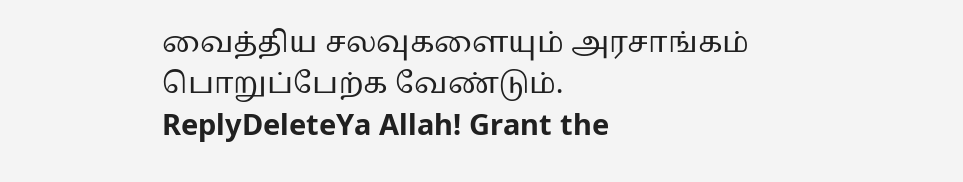வைத்திய சலவுகளையும் அரசாங்கம் பொறுப்பேற்க வேண்டும்.
ReplyDeleteYa Allah! Grant the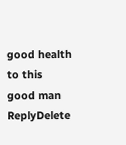good health to this good man
ReplyDelete